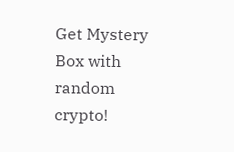Get Mystery Box with random crypto!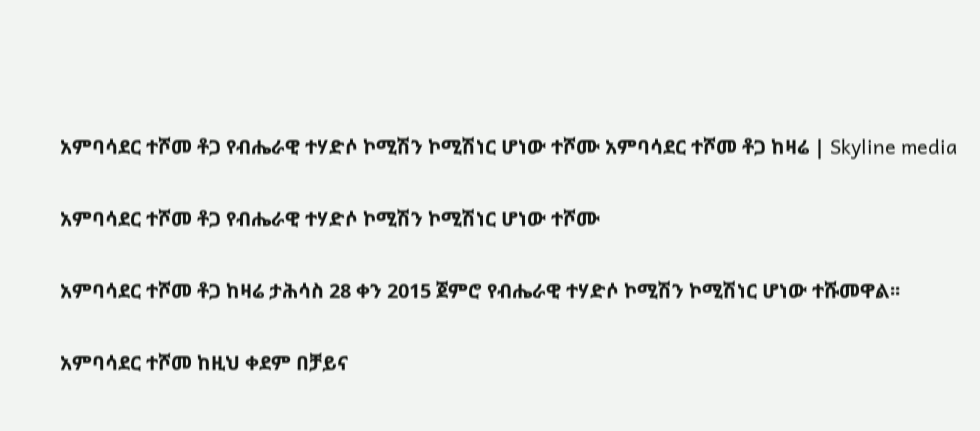አምባሳደር ተሾመ ቶጋ የብሔራዊ ተሃድሶ ኮሚሽን ኮሚሽነር ሆነው ተሾሙ አምባሳደር ተሾመ ቶጋ ከዛሬ | Skyline media

አምባሳደር ተሾመ ቶጋ የብሔራዊ ተሃድሶ ኮሚሽን ኮሚሽነር ሆነው ተሾሙ

አምባሳደር ተሾመ ቶጋ ከዛሬ ታሕሳስ 28 ቀን 2015 ጀምሮ የብሔራዊ ተሃድሶ ኮሚሽን ኮሚሽነር ሆነው ተሹመዋል፡፡

አምባሳደር ተሾመ ከዚህ ቀደም በቻይና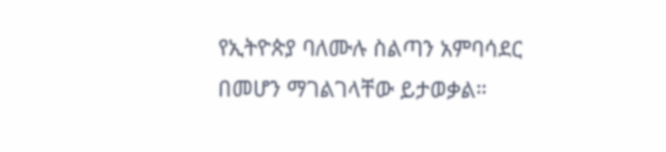የኢትዮጵያ ባለሙሉ ስልጣን አምባሳደር በመሆን ማገልገላቸው ይታወቃል።